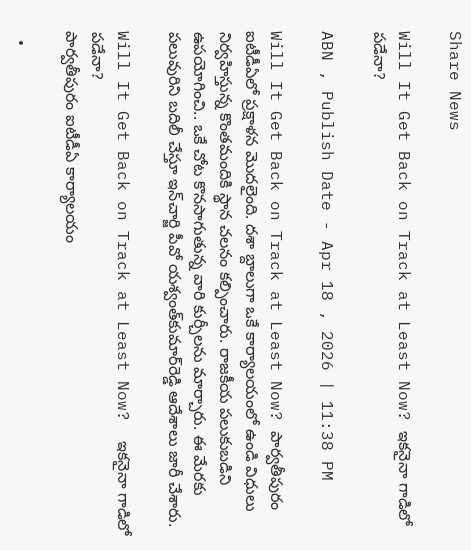Share News

Will It Get Back on Track at Least Now? ఇకనైనా గాడిలో పడేనా?

ABN , Publish Date - Apr 18 , 2026 | 11:38 PM

Will It Get Back on Track at Least Now? పార్వతీపురం ఐటీడీఏలో ప్రక్షాళన మొదలైంది. దశా బ్దాలుగా ఒకే కార్యాలయంలో ఉండి విధులు నిర్వహిస్తున్న కొంతమందికి స్థాన చలనం కల్పించారు. రాజకీయ పలుకుబడిని ఉపయోగించి.. ఒకే చోట కొనసాగుతున్న వారి కుర్చీలను మార్చారు. ఈ మేరకు పలువురిని బదిలీ చేస్తూ ఇన్‌చార్జి పీవో యశ్వంత్‌కుమార్‌రెడ్డి ఆదేశాలు జారీ చేశారు.

Will It Get Back on Track at Least Now?  ఇకనైనా గాడిలో పడేనా?
పార్వతీపురం ఐటీడీఏ కార్యాలయం

  •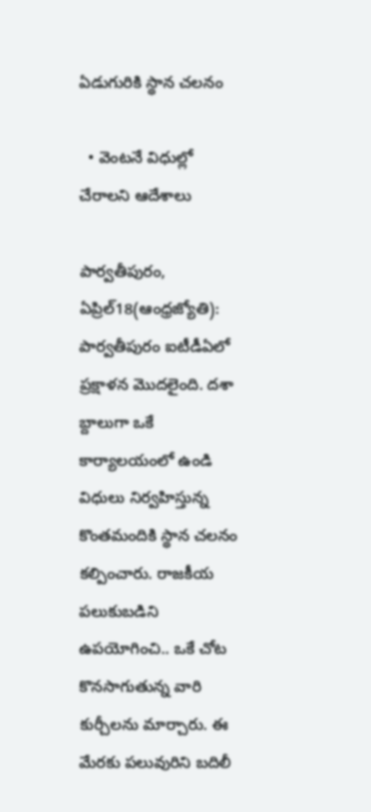ఏడుగురికి స్థాన చలనం

  • వెంటనే విధుల్లో చేరాలని ఆదేశాలు

పార్వతీపురం, ఏప్రిల్‌18(ఆంధ్రజ్యోతి): పార్వతీపురం ఐటీడీఏలో ప్రక్షాళన మొదలైంది. దశా బ్దాలుగా ఒకే కార్యాలయంలో ఉండి విధులు నిర్వహిస్తున్న కొంతమందికి స్థాన చలనం కల్పించారు. రాజకీయ పలుకుబడిని ఉపయోగించి.. ఒకే చోట కొనసాగుతున్న వారి కుర్చీలను మార్చారు. ఈ మేరకు పలువురిని బదిలీ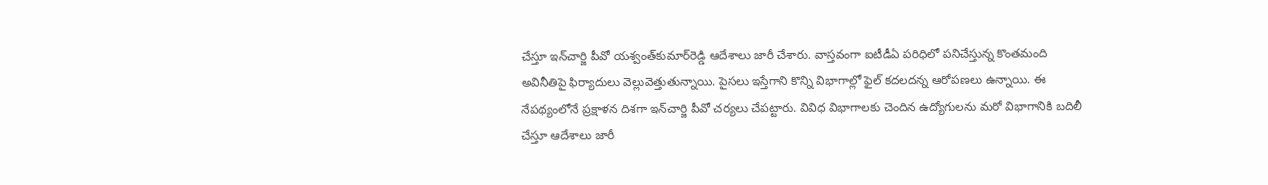చేస్తూ ఇన్‌చార్జి పీవో యశ్వంత్‌కుమార్‌రెడ్డి ఆదేశాలు జారీ చేశారు. వాస్తవంగా ఐటీడీఏ పరిధిలో పనిచేస్తున్న కొంతమంది అవినీతిపై ఫిర్యాదులు వెల్లువెత్తుతున్నాయి. పైసలు ఇస్తేగాని కొన్ని విభాగాల్లో ఫైల్‌ కదలదన్న ఆరోపణలు ఉన్నాయి. ఈ నేపథ్యంలోనే ప్రక్షాళన దిశగా ఇన్‌చార్జి పీవో చర్యలు చేపట్టారు. వివిధ విభాగాలకు చెందిన ఉద్యోగులను మరో విభాగానికి బదిలీ చేస్తూ ఆదేశాలు జారీ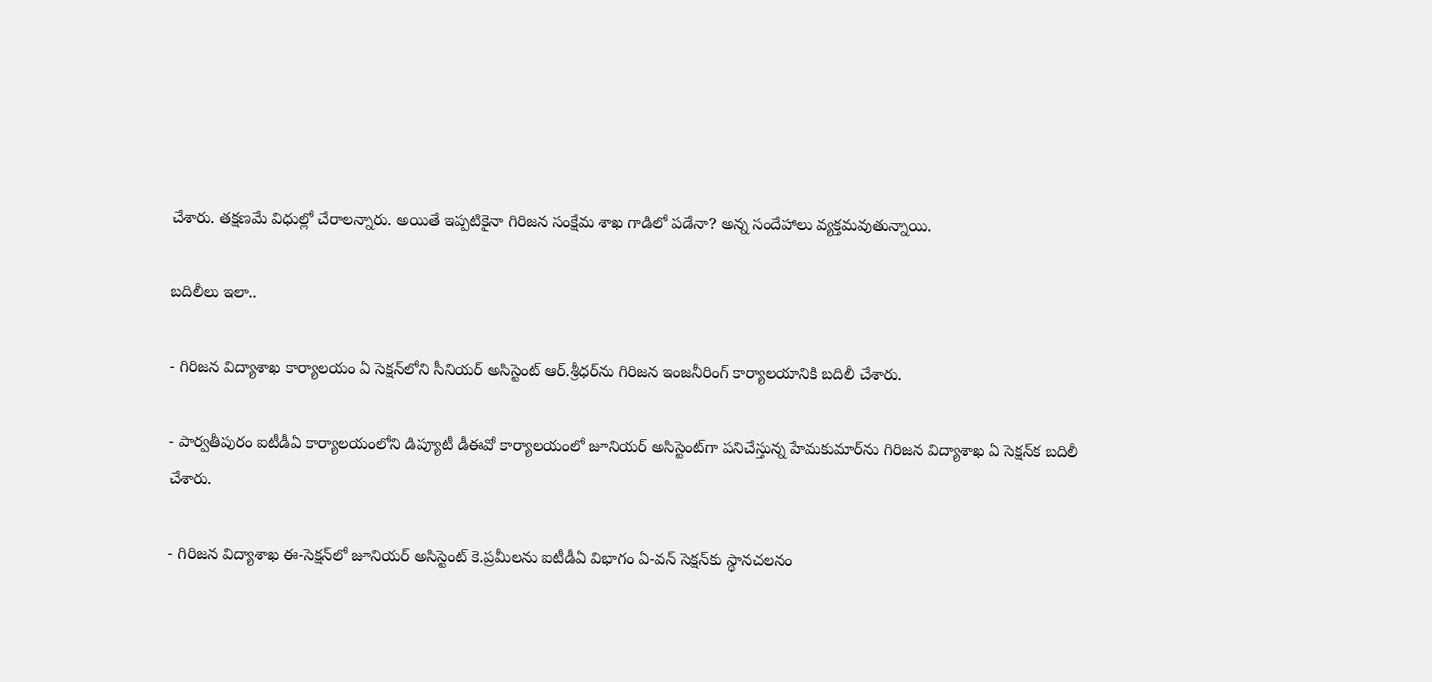చేశారు. తక్షణమే విధుల్లో చేరాలన్నారు. అయితే ఇప్పటికైనా గిరిజన సంక్షేమ శాఖ గాడిలో పడేనా? అన్న సందేహాలు వ్యక్తమవుతున్నాయి.

బదిలీలు ఇలా..

- గిరిజన విద్యాశాఖ కార్యాలయం ఏ సెక్షన్‌లోని సీనియర్‌ అసిస్టెంట్‌ ఆర్‌.శ్రీధర్‌ను గిరిజన ఇంజనీరింగ్‌ కార్యాలయానికి బదిలీ చేశారు.

- పార్వతీపురం ఐటీడీఏ కార్యాలయంలోని డిప్యూటీ డీఈవో కార్యాలయంలో జూనియర్‌ అసిస్టెంట్‌గా పనిచేస్తున్న హేమకుమార్‌ను గిరిజన విద్యాశాఖ ఏ సెక్షన్‌క బదిలీ చేశారు.

- గిరిజన విద్యాశాఖ ఈ-సెక్షన్‌లో జూనియర్‌ అసిస్టెంట్‌ కె.ప్రమీలను ఐటీడీఏ విభాగం ఏ-వన్‌ సెక్షన్‌కు స్థానచలనం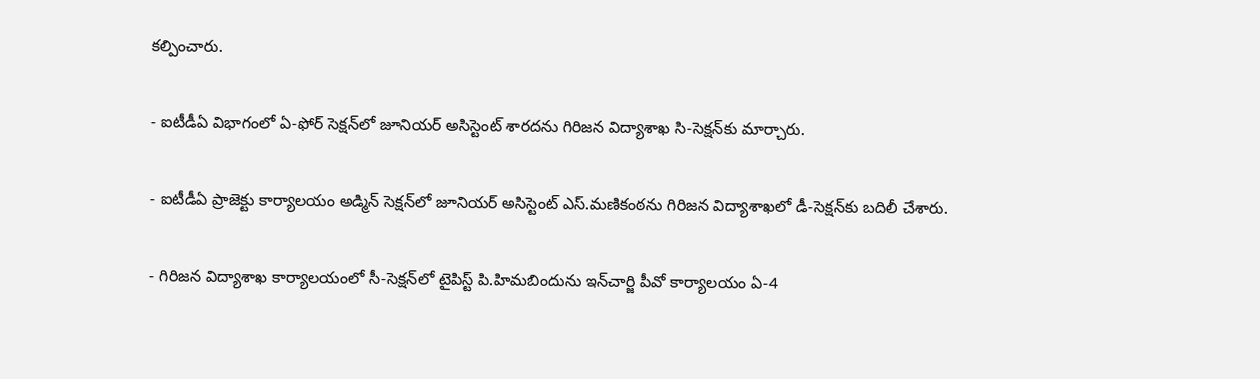కల్పించారు.

- ఐటీడీఏ విభాగంలో ఏ-ఫోర్‌ సెక్షన్‌లో జూనియర్‌ అసిస్టెంట్‌ శారదను గిరిజన విద్యాశాఖ సి-సెక్షన్‌కు మార్చారు.

- ఐటీడీఏ ప్రాజెక్టు కార్యాలయం అడ్మిన్‌ సెక్షన్‌లో జూనియర్‌ అసిస్టెంట్‌ ఎస్‌.మణికంఠను గిరిజన విద్యాశాఖలో డీ-సెక్షన్‌కు బదిలీ చేశారు.

- గిరిజన విద్యాశాఖ కార్యాలయంలో సీ-సెక్షన్‌లో టైపిస్ట్‌ పి.హిమబిందును ఇన్‌చార్జి పీవో కార్యాలయం ఏ-4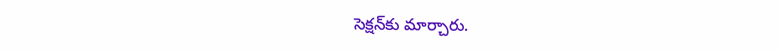సెక్షన్‌కు మార్చారు.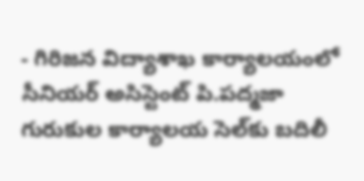- గిరిజన విద్యాశాఖ కార్యాలయంలో సీనియర్‌ అసిస్టెంట్‌ పి.పద్మజా గురుకుల కార్యాలయ సెల్‌కు బదిలీ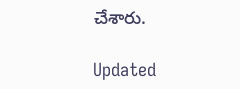చేశారు.

Updated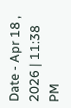Date - Apr 18 , 2026 | 11:38 PM